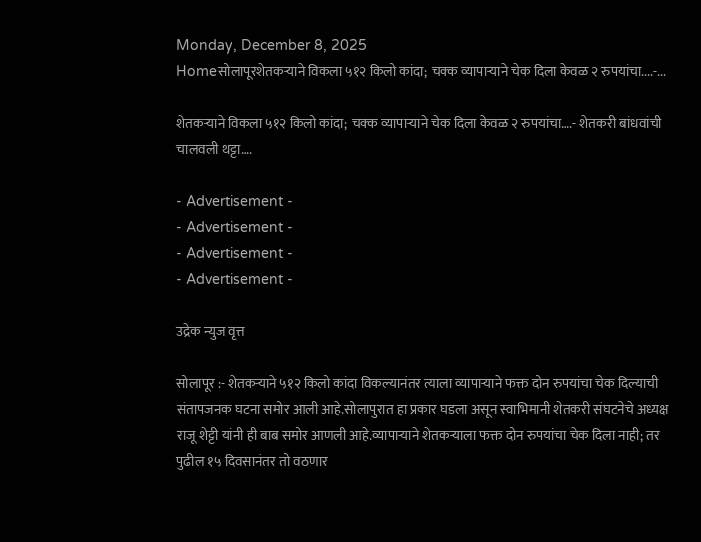Monday, December 8, 2025
Homeसोलापूरशेतकऱ्याने विकला ५१२ किलो कांदा; चक्क व्यापाऱ्याने चेक दिला केवळ २ रुपयांचा....-...

शेतकऱ्याने विकला ५१२ किलो कांदा; चक्क व्यापाऱ्याने चेक दिला केवळ २ रुपयांचा….- शेतकरी बांधवांची चालवली थट्टा….

- Advertisement -
- Advertisement -
- Advertisement -
- Advertisement -

उद्रेक न्युज वृत्त

सोलापूर :- शेतकऱ्याने ५१२ किलो कांदा विकल्यानंतर त्याला व्यापाऱ्याने फक्त दोन रुपयांचा चेक दिल्याची संतापजनक घटना समोर आली आहे.सोलापुरात हा प्रकार घडला असून स्वाभिमानी शेतकरी संघटनेचे अध्यक्ष राजू शेट्टी यांनी ही बाब समोर आणली आहे.व्यापाऱ्याने शेतकऱ्याला फक्त दोन रुपयांचा चेक दिला नाही; तर पुढील १५ दिवसानंतर तो वठणार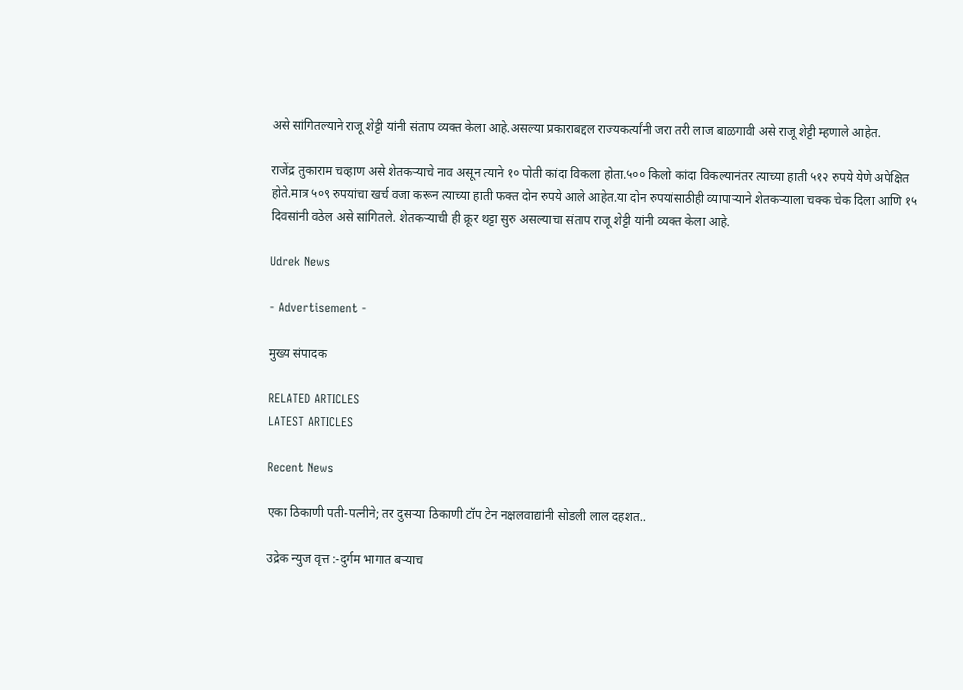असे सांगितल्याने राजू शेट्टी यांनी संताप व्यक्त केला आहे.असल्या प्रकाराबद्दल राज्यकर्त्यांनी जरा तरी लाज बाळगावी असे राजू शेट्टी म्हणाले आहेत.

राजेंद्र तुकाराम चव्हाण असे शेतकऱ्याचे नाव असून त्याने १० पोती कांदा विकला होता.५०० किलो कांदा विकल्यानंतर त्याच्या हाती ५१२ रुपये येणे अपेक्षित होते.मात्र ५०९ रुपयांचा खर्च वजा करून त्याच्या हाती फक्त दोन रुपये आले आहेत.या दोन रुपयांसाठीही व्यापाऱ्याने शेतकऱ्याला चक्क चेक दिला आणि १५ दिवसांनी वठेल असे सांगितले. शेतकऱ्याची ही क्रूर थट्टा सुरु असल्याचा संताप राजू शेट्टी यांनी व्यक्त केला आहे.

Udrek News

- Advertisement -

मुख्य संपादक

RELATED ARTICLES
LATEST ARTICLES

Recent News

एका ठिकाणी पती-पत्नीने; तर दुसऱ्या ठिकाणी टॉप टेन नक्षलवाद्यांनी सोडली लाल दहशत..

उद्रेक न्युज वृत्त :-दुर्गम भागात बऱ्याच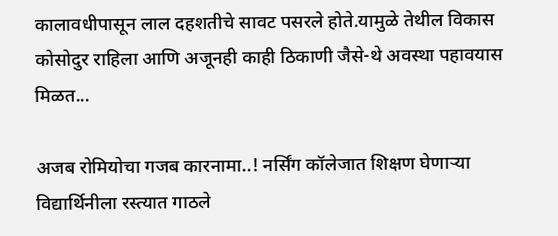कालावधीपासून लाल दहशतीचे सावट पसरले होते.यामुळे तेथील विकास कोसोदुर राहिला आणि अजूनही काही ठिकाणी जैसे-थे अवस्था पहावयास मिळत...

अजब रोमियोचा गजब कारनामा..! नर्सिंग कॉलेजात शिक्षण घेणाऱ्या विद्यार्थिनीला रस्त्यात गाठले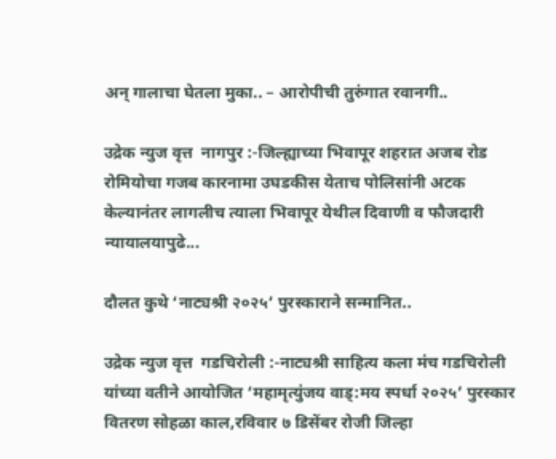अन् गालाचा घेतला मुका.. – आरोपीची तुरुंगात रवानगी..

उद्रेक न्युज वृत्त  नागपुर :-जिल्ह्याच्या भिवापूर शहरात अजब रोड रोमियोचा गजब कारनामा उघडकीस येताच पोलिसांनी अटक केल्यानंतर लागलीच त्याला भिवापूर येथील दिवाणी व फौजदारी न्यायालयापुढे...

दौलत कुथे ‘नाट्यश्री २०२५’ पुरस्काराने सन्मानित..

उद्रेक न्युज वृत्त  गडचिरोली :-नाट्यश्री साहित्य कला मंच गडचिरोली यांच्या वतीने आयोजित ‘महामृत्युंजय वाड्:मय स्पर्धा २०२५’ पुरस्कार वितरण सोहळा काल,रविवार ७ डिसेंबर रोजी जिल्हा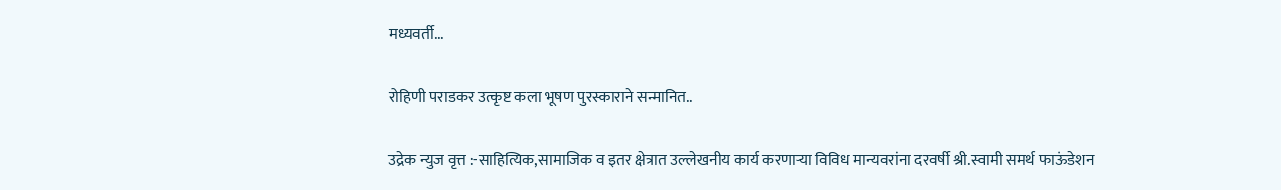मध्यवर्ती...

रोहिणी पराडकर उत्कृष्ट कला भूषण पुरस्काराने सन्मानित..

उद्रेक न्युज वृत्त :-साहित्यिक,सामाजिक व इतर क्षेत्रात उल्लेखनीय कार्य करणाऱ्या विविध मान्यवरांना दरवर्षी श्री.स्वामी समर्थ फाऊंडेशन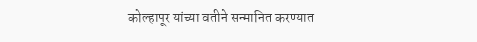कोल्हापूर यांच्या वतीने सन्मानित करण्यात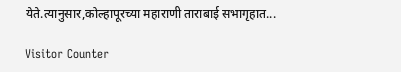येते.त्यानुसार,कोल्हापूरच्या महाराणी ताराबाई सभागृहात...

Visitor Counter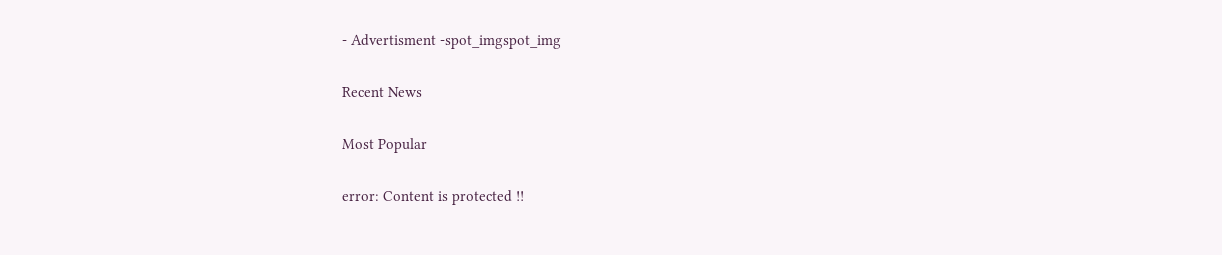- Advertisment -spot_imgspot_img

Recent News

Most Popular

error: Content is protected !!